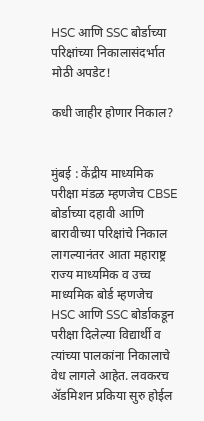HSC आणि SSC बोर्डाच्या परिक्षांच्या निकालासंदर्भात मोठी अपडेट!

कधी जाहीर होणार निकाल?


मुंबई : केंद्रीय माध्यमिक परीक्षा मंडळ म्हणजेच CBSE बोर्डाच्या दहावी आणि बारावीच्या परिक्षांचे निकाल लागल्यानंतर आता महाराष्ट्र राज्य माध्यमिक व उच्च माध्यमिक बोर्ड म्हणजेच HSC आणि SSC बोर्डाकडून परीक्षा दिलेल्या विद्यार्थी व त्यांच्या पालकांना निकालाचे वेध लागले आहेत. लवकरच ॲडमिशन प्रकिया सुरु होईल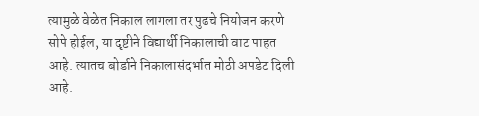त्यामुळे वेळेत निकाल लागला तर पुढचे नियोजन करणे सोपे होईल, या दृष्टीने विद्यार्थी निकालाची वाट पाहत आहे. त्यातच बोर्डाने निकालासंदर्भात मोठी अपडेट दिली आहे.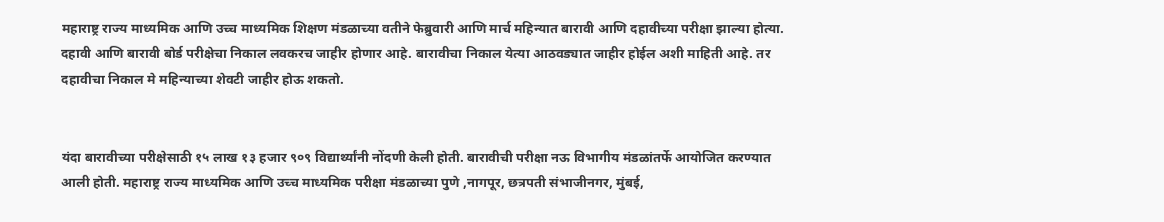महाराष्ट्र राज्य माध्यमिक आणि उच्च माध्यमिक शिक्षण मंडळाच्या वतीने फेब्रुवारी आणि मार्च महिन्यात बारावी आणि दहावीच्या परीक्षा झाल्या होत्या. दहावी आणि बारावी बोर्ड परीक्षेचा निकाल लवकरच जाहीर होणार आहे. बारावीचा निकाल येत्या आठवड्यात जाहीर होईल अशी माहिती आहे. तर दहावीचा निकाल मे महिन्याच्या शेवटी जाहीर होऊ शकतो.


यंदा बारावीच्या परीक्षेसाठी १५ लाख १३ हजार ९०९ विद्यार्थ्यांनी नोंदणी केली होती. बारावीची परीक्षा नऊ विभागीय मंडळांतर्फे आयोजित करण्यात आली होती. महाराष्ट्र राज्य माध्यमिक आणि उच्च माध्यमिक परीक्षा मंडळाच्या पुणे ,नागपूर, छत्रपती संभाजीनगर, मुंबई,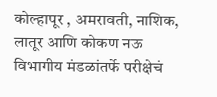कोल्हापूर , अमरावती, नाशिक, लातूर आणि कोकण नऊ विभागीय मंडळांतर्फे परीक्षेचं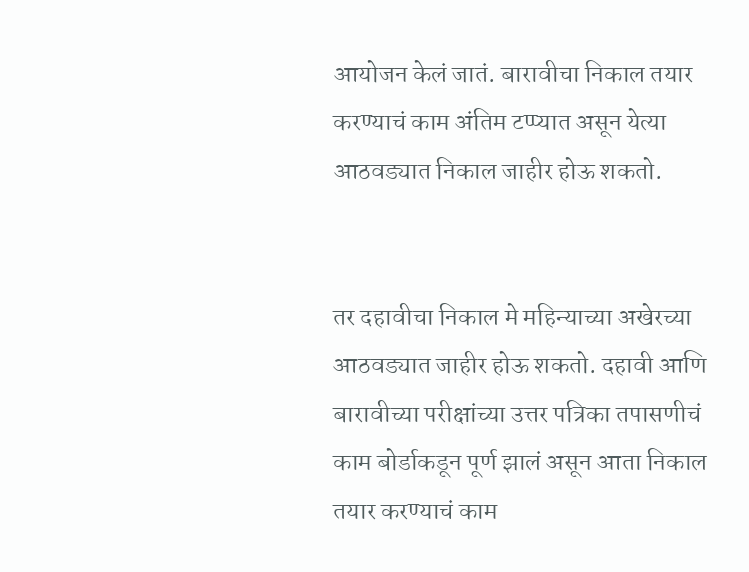आयोजन केलं जातं. बारावीचा निकाल तयार करण्याचं काम अंतिम टप्प्यात असून येत्या आठवड्यात निकाल जाहीर होऊ शकतो.


तर दहावीचा निकाल मे महिन्याच्या अखेरच्या आठवड्यात जाहीर होऊ शकतो. दहावी आणि बारावीच्या परीक्षांच्या उत्तर पत्रिका तपासणीचं काम बोर्डाकडून पूर्ण झालं असून आता निकाल तयार करण्याचं काम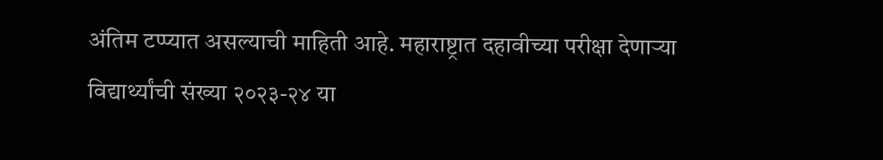अंतिम टप्प्यात असल्याची माहिती आहे. महाराष्ट्रात दहावीच्या परीक्षा देणाऱ्या विद्यार्थ्यांची संख्या २०२३-२४ या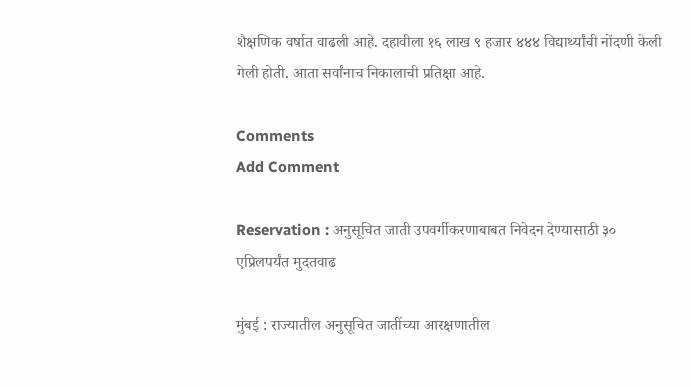शैक्षणिक वर्षात वाढली आहे. दहावीला १६ लाख ९ हजार ४४४ विद्यार्थ्यांची नोंदणी केली गेली होती. आता सर्वांनाच निकालाची प्रतिक्षा आहे.

Comments
Add Comment

Reservation : अनुसूचित जाती उपवर्गीकरणाबाबत निवेदन देण्यासाठी ३० एप्रिलपर्यंत मुदतवाढ

मुंबई : राज्यातील अनुसूचित जातींच्या आरक्षणातील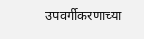उपवर्गीकरणाच्या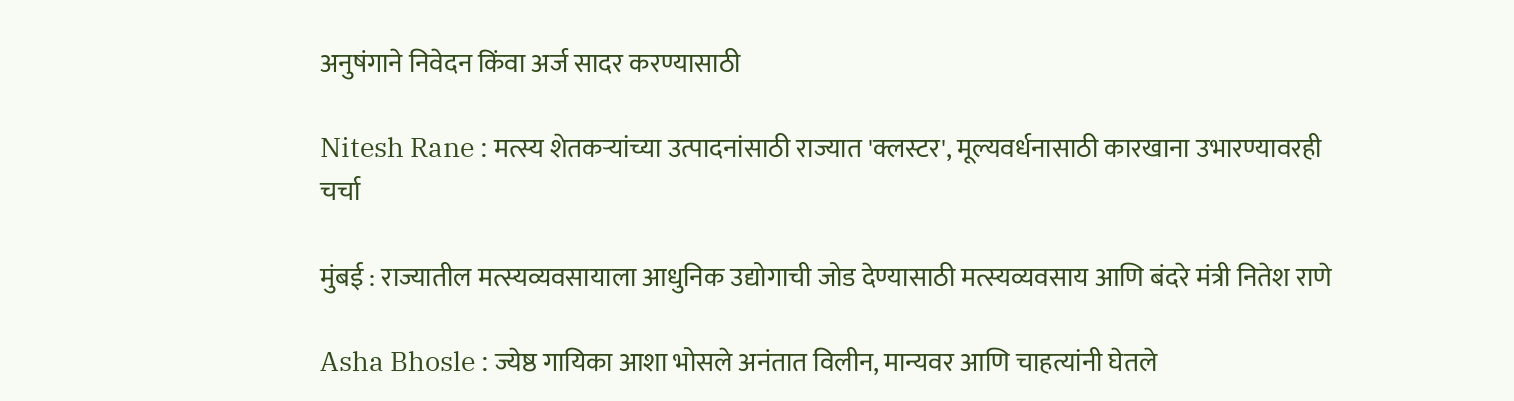अनुषंगाने निवेदन किंवा अर्ज सादर करण्यासाठी

Nitesh Rane : मत्स्य शेतकऱ्यांच्या उत्पादनांसाठी राज्यात 'क्लस्टर', मूल्यवर्धनासाठी कारखाना उभारण्यावरही चर्चा

मुंबई : राज्यातील मत्स्यव्यवसायाला आधुनिक उद्योगाची जोड देण्यासाठी मत्स्यव्यवसाय आणि बंदरे मंत्री नितेश राणे

Asha Bhosle : ज्येष्ठ गायिका आशा भोसले अनंतात विलीन, मान्यवर आणि चाहत्यांनी घेतले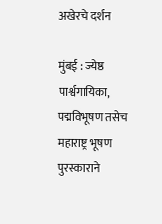अखेरचे दर्शन

मुंबई : ज्येष्ठ पार्श्वगायिका, पद्मविभूषण तसेच महाराष्ट्र भूषण पुरस्काराने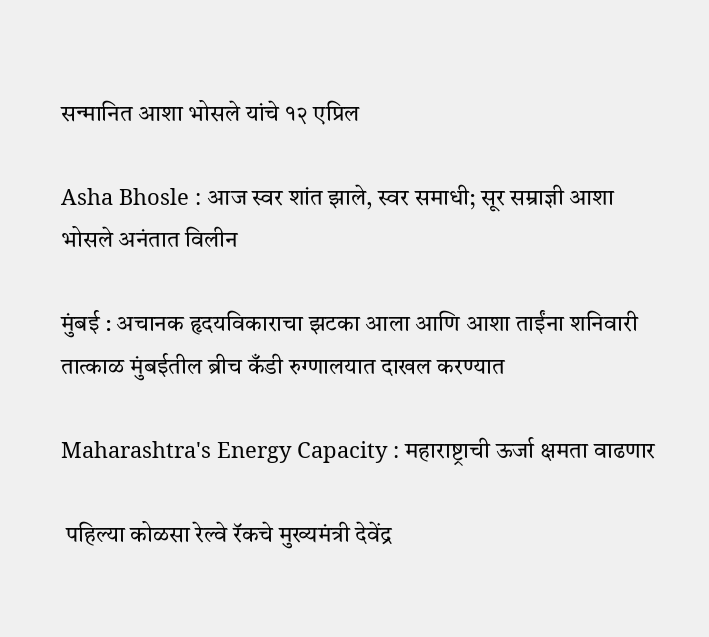सन्मानित आशा भोसले यांचे १२ एप्रिल

Asha Bhosle : आज स्वर शांत झाले, स्वर समाधी; सूर सम्राज्ञी आशा भोसले अनंतात विलीन

मुंबई : अचानक हृदयविकाराचा झटका आला आणि आशा ताईंना शनिवारी तात्काळ मुंबईतील ब्रीच कँडी रुग्णालयात दाखल करण्यात

Maharashtra's Energy Capacity : महाराष्ट्राची ऊर्जा क्षमता वाढणार

 पहिल्या कोळसा रेल्वे रॅकचे मुख्यमंत्री देवेंद्र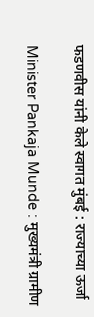फडणवीस यांनी केले स्वागत मुंबई : राज्याच्या ऊर्जा

Minister Pankaja Munde : मुख्यमंत्री ग्रामीण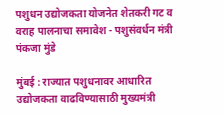पशुधन उद्योजकता योजनेत शेतकरी गट व वराह पालनाचा समावेश - पशुसंवर्धन मंत्री पंकजा मुंडे

मुंबई : राज्यात पशुधनावर आधारित उद्योजकता वाढविण्यासाठी मुख्यमंत्री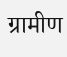ग्रामीण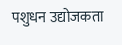पशुधन उद्योजकता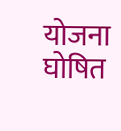योजना घोषित